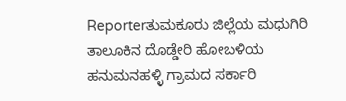Reporterತುಮಕೂರು ಜಿಲ್ಲೆಯ ಮಧುಗಿರಿ ತಾಲೂಕಿನ ದೊಡ್ಡೇರಿ ಹೋಬಳಿಯ ಹನುಮನಹಳ್ಳಿ ಗ್ರಾಮದ ಸರ್ಕಾರಿ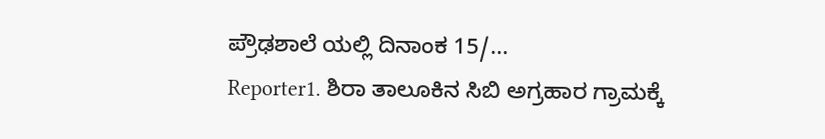ಪ್ರೌಢಶಾಲೆ ಯಲ್ಲಿ ದಿನಾಂಕ 15/...
Reporter1. ಶಿರಾ ತಾಲೂಕಿನ ಸಿಬಿ ಅಗ್ರಹಾರ ಗ್ರಾಮಕ್ಕೆ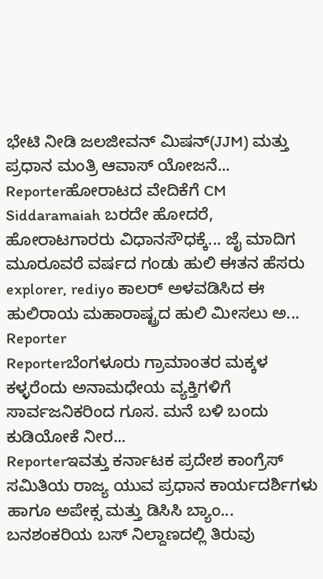ಭೇಟಿ ನೀಡಿ ಜಲಜೀವನ್ ಮಿಷನ್(JJM) ಮತ್ತು ಪ್ರಧಾನ ಮಂತ್ರಿ ಆವಾಸ್ ಯೋಜನೆ...
Reporterಹೋರಾಟದ ವೇದಿಕೆಗೆ CM Siddaramaiah ಬರದೇ ಹೋದರೆ, ಹೋರಾಟಗಾರರು ವಿಧಾನಸೌಧಕ್ಕೆ... ಜೈ ಮಾದಿಗ
ಮೂರೂವರೆ ವರ್ಷದ ಗಂಡು ಹುಲಿ ಈತನ ಹೆಸರು explorer, rediyo ಕಾಲರ್ ಅಳವಡಿಸಿದ ಈ ಹುಲಿರಾಯ ಮಹಾರಾಷ್ಟ್ರದ ಹುಲಿ ಮೀಸಲು ಅ...
Reporter
Reporterಬೆಂಗಳೂರು ಗ್ರಾಮಾಂತರ ಮಕ್ಕಳ ಕಳ್ಳರೆಂದು ಅನಾಮಧೇಯ ವ್ಯಕ್ತಿಗಳಿಗೆ ಸಾರ್ವಜನಿಕರಿಂದ ಗೂಸ. ಮನೆ ಬಳಿ ಬಂದು ಕುಡಿಯೋಕೆ ನೀರ...
Reporterಇವತ್ತು ಕರ್ನಾಟಕ ಪ್ರದೇಶ ಕಾಂಗ್ರೆಸ್ ಸಮಿತಿಯ ರಾಜ್ಯ ಯುವ ಪ್ರಧಾನ ಕಾರ್ಯದರ್ಶಿಗಳು ಹಾಗೂ ಅಪೇಕ್ಸ ಮತ್ತು ಡಿಸಿಸಿ ಬ್ಯಾಂ...
ಬನಶಂಕರಿಯ ಬಸ್ ನಿಲ್ದಾಣದಲ್ಲಿ ತಿರುವು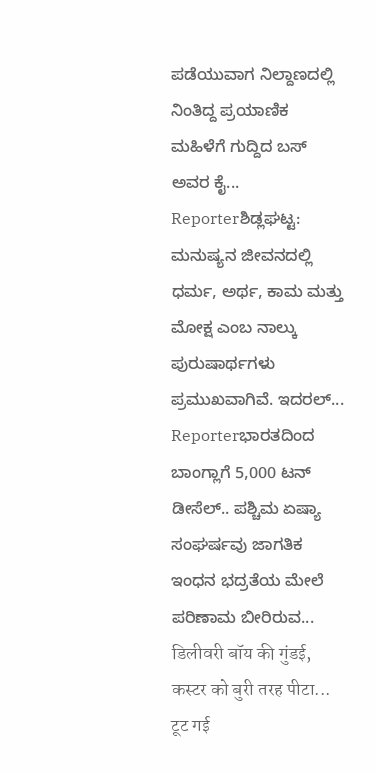ಪಡೆಯುವಾಗ ನಿಲ್ದಾಣದಲ್ಲಿ ನಿಂತಿದ್ದ ಪ್ರಯಾಣಿಕ ಮಹಿಳೆಗೆ ಗುದ್ದಿದ ಬಸ್ ಅವರ ಕೈ...
Reporterಶಿಡ್ಲಘಟ್ಟ: ಮನುಷ್ಯನ ಜೀವನದಲ್ಲಿ ಧರ್ಮ, ಅರ್ಥ, ಕಾಮ ಮತ್ತು ಮೋಕ್ಷ ಎಂಬ ನಾಲ್ಕು ಪುರುಷಾರ್ಥಗಳು ಪ್ರಮುಖವಾಗಿವೆ. ಇದರಲ್...
Reporterಭಾರತದಿಂದ ಬಾಂಗ್ಲಾಗೆ 5,000 ಟನ್ ಡೀಸೆಲ್.. ಪಶ್ಚಿಮ ಏಷ್ಯಾ ಸಂಘರ್ಷವು ಜಾಗತಿಕ ಇಂಧನ ಭದ್ರತೆಯ ಮೇಲೆ ಪರಿಣಾಮ ಬೀರಿರುವ...
डिलीवरी बॉय की गुंडई, कस्टर को बुरी तरह पीटा... टूट गई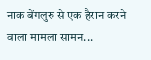नाक बेंगलुरु से एक हैरान करने वाला मामला सामन...